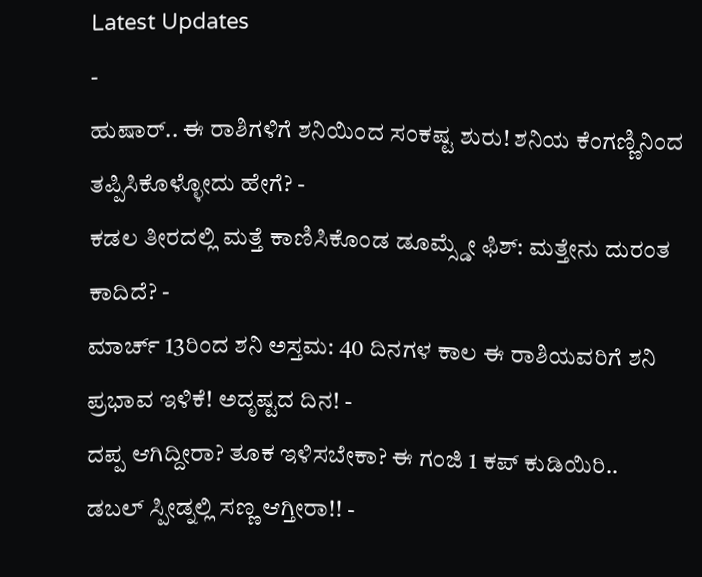Latest Updates
-
ಹುಷಾರ್.. ಈ ರಾಶಿಗಳಿಗೆ ಶನಿಯಿಂದ ಸಂಕಷ್ಟ ಶುರು! ಶನಿಯ ಕೆಂಗಣ್ಣಿನಿಂದ ತಪ್ಪಿಸಿಕೊಳ್ಳೋದು ಹೇಗೆ? -
ಕಡಲ ತೀರದಲ್ಲಿ ಮತ್ತೆ ಕಾಣಿಸಿಕೊಂಡ ಡೂಮ್ಸ್ಡೇ ಫಿಶ್: ಮತ್ತೇನು ದುರಂತ ಕಾದಿದೆ? -
ಮಾರ್ಚ್ 13ರಿಂದ ಶನಿ ಅಸ್ತಮ: 40 ದಿನಗಳ ಕಾಲ ಈ ರಾಶಿಯವರಿಗೆ ಶನಿ ಪ್ರಭಾವ ಇಳಿಕೆ! ಅದೃಷ್ಟದ ದಿನ! -
ದಪ್ಪ ಆಗಿದ್ದೀರಾ? ತೂಕ ಇಳಿಸಬೇಕಾ? ಈ ಗಂಜಿ 1 ಕಪ್ ಕುಡಿಯಿರಿ.. ಡಬಲ್ ಸ್ಪೀಡ್ನಲ್ಲಿ ಸಣ್ಣ ಆಗ್ತೀರಾ!! -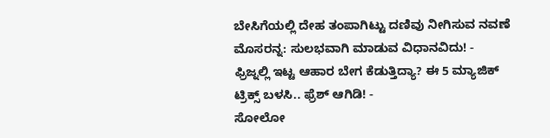ಬೇಸಿಗೆಯಲ್ಲಿ ದೇಹ ತಂಪಾಗಿಟ್ಟು ದಣಿವು ನೀಗಿಸುವ ನವಣೆ ಮೊಸರನ್ನ: ಸುಲಭವಾಗಿ ಮಾಡುವ ವಿಧಾನವಿದು! -
ಫ್ರಿಜ್ನಲ್ಲಿ ಇಟ್ಟ ಆಹಾರ ಬೇಗ ಕೆಡುತ್ತಿದ್ಯಾ? ಈ 5 ಮ್ಯಾಜಿಕ್ ಟ್ರಿಕ್ಸ್ ಬಳಸಿ.. ಫ್ರೆಶ್ ಆಗಿಡಿ! -
ಸೋಲೋ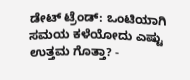ಡೇಟ್ ಟ್ರೆಂಡ್: ಒಂಟಿಯಾಗಿ ಸಮಯ ಕಳೆಯೋದು ಎಷ್ಟು ಉತ್ತಮ ಗೊತ್ತಾ? -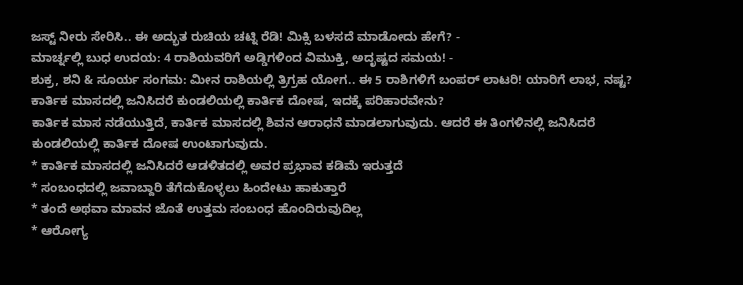ಜಸ್ಟ್ ನೀರು ಸೇರಿಸಿ.. ಈ ಅದ್ಭುತ ರುಚಿಯ ಚಟ್ನಿ ರೆಡಿ! ಮಿಕ್ಸಿ ಬಳಸದೆ ಮಾಡೋದು ಹೇಗೆ? -
ಮಾರ್ಚ್ನಲ್ಲಿ ಬುಧ ಉದಯ: 4 ರಾಶಿಯವರಿಗೆ ಅಡ್ಡಿಗಳಿಂದ ವಿಮುಕ್ತಿ, ಅದೃಷ್ಟದ ಸಮಯ! -
ಶುಕ್ರ, ಶನಿ & ಸೂರ್ಯ ಸಂಗಮ: ಮೀನ ರಾಶಿಯಲ್ಲಿ ತ್ರಿಗ್ರಹ ಯೋಗ.. ಈ 5 ರಾಶಿಗಳಿಗೆ ಬಂಪರ್ ಲಾಟರಿ! ಯಾರಿಗೆ ಲಾಭ, ನಷ್ಟ?
ಕಾರ್ತಿಕ ಮಾಸದಲ್ಲಿ ಜನಿಸಿದರೆ ಕುಂಡಲಿಯಲ್ಲಿ ಕಾರ್ತಿಕ ದೋಷ, ಇದಕ್ಕೆ ಪರಿಹಾರವೇನು?
ಕಾರ್ತಿಕ ಮಾಸ ನಡೆಯುತ್ತಿದೆ, ಕಾರ್ತಿಕ ಮಾಸದಲ್ಲಿ ಶಿವನ ಆರಾಧನೆ ಮಾಡಲಾಗುವುದು. ಆದರೆ ಈ ತಿಂಗಳಿನಲ್ಲಿ ಜನಿಸಿದರೆ ಕುಂಡಲಿಯಲ್ಲಿ ಕಾರ್ತಿಕ ದೋಷ ಉಂಟಾಗುವುದು.
* ಕಾರ್ತಿಕ ಮಾಸದಲ್ಲಿ ಜನಿಸಿದರೆ ಆಡಳಿತದಲ್ಲಿ ಅವರ ಪ್ರಭಾವ ಕಡಿಮೆ ಇರುತ್ತದೆ
* ಸಂಬಂಧದಲ್ಲಿ ಜವಾಬ್ದಾರಿ ತೆಗೆದುಕೊಳ್ಳಲು ಹಿಂದೇಟು ಹಾಕುತ್ತಾರೆ
* ತಂದೆ ಅಥವಾ ಮಾವನ ಜೊತೆ ಉತ್ತಮ ಸಂಬಂಧ ಹೊಂದಿರುವುದಿಲ್ಲ
* ಆರೋಗ್ಯ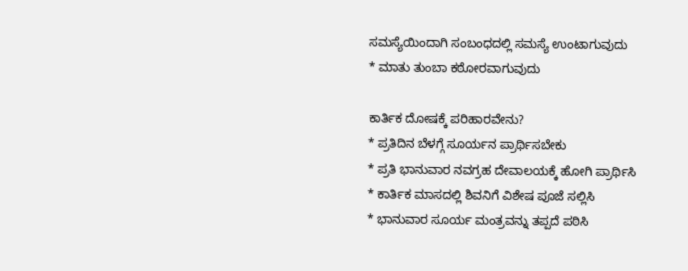ಸಮಸ್ಯೆಯಿಂದಾಗಿ ಸಂಬಂಧದಲ್ಲಿ ಸಮಸ್ಯೆ ಉಂಟಾಗುವುದು
* ಮಾತು ತುಂಬಾ ಕಠೋರವಾಗುವುದು

ಕಾರ್ತಿಕ ದೋಷಕ್ಕೆ ಪರಿಹಾರವೇನು?
* ಪ್ರತಿದಿನ ಬೆಳಗ್ಗೆ ಸೂರ್ಯನ ಪ್ರಾರ್ಥಿಸಬೇಕು
* ಪ್ರತಿ ಭಾನುವಾರ ನವಗ್ರಹ ದೇವಾಲಯಕ್ಕೆ ಹೋಗಿ ಪ್ರಾರ್ಥಿಸಿ
* ಕಾರ್ತಿಕ ಮಾಸದಲ್ಲಿ ಶಿವನಿಗೆ ವಿಶೇಷ ಪೂಜೆ ಸಲ್ಲಿಸಿ
* ಭಾನುವಾರ ಸೂರ್ಯ ಮಂತ್ರವನ್ನು ತಪ್ಪದೆ ಪಠಿಸಿ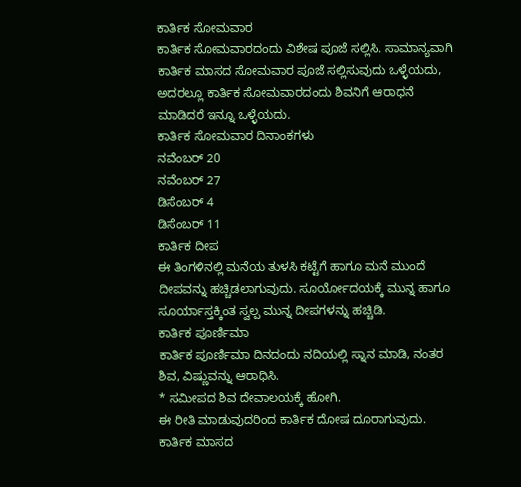ಕಾರ್ತಿಕ ಸೋಮವಾರ
ಕಾರ್ತಿಕ ಸೋಮವಾರದಂದು ವಿಶೇಷ ಪೂಜೆ ಸಲ್ಲಿಸಿ. ಸಾಮಾನ್ಯವಾಗಿ ಕಾರ್ತಿಕ ಮಾಸದ ಸೋಮವಾರ ಪೂಜೆ ಸಲ್ಲಿಸುವುದು ಒಳ್ಳೆಯದು, ಅದರಲ್ಲೂ ಕಾರ್ತಿಕ ಸೋಮವಾರದಂದು ಶಿವನಿಗೆ ಆರಾಧನೆ ಮಾಡಿದರೆ ಇನ್ನೂ ಒಳ್ಳೆಯದು.
ಕಾರ್ತಿಕ ಸೋಮವಾರ ದಿನಾಂಕಗಳು
ನವೆಂಬರ್ 20
ನವೆಂಬರ್ 27
ಡಿಸೆಂಬರ್ 4
ಡಿಸೆಂಬರ್ 11
ಕಾರ್ತಿಕ ದೀಪ
ಈ ತಿಂಗಳಿನಲ್ಲಿ ಮನೆಯ ತುಳಸಿ ಕಟ್ಟೆಗೆ ಹಾಗೂ ಮನೆ ಮುಂದೆ ದೀಪವನ್ನು ಹಚ್ಚಿಡಲಾಗುವುದು. ಸೂರ್ಯೋದಯಕ್ಕೆ ಮುನ್ನ ಹಾಗೂ ಸೂರ್ಯಾಸ್ತಕ್ಕಿಂತ ಸ್ವಲ್ಪ ಮುನ್ನ ದೀಪಗಳನ್ನು ಹಚ್ಚಿಡಿ.
ಕಾರ್ತಿಕ ಪೂರ್ಣಿಮಾ
ಕಾರ್ತಿಕ ಪೂರ್ಣಿಮಾ ದಿನದಂದು ನದಿಯಲ್ಲಿ ಸ್ನಾನ ಮಾಡಿ, ನಂತರ ಶಿವ, ವಿಷ್ಣುವನ್ನು ಆರಾಧಿಸಿ.
* ಸಮೀಪದ ಶಿವ ದೇವಾಲಯಕ್ಕೆ ಹೋಗಿ.
ಈ ರೀತಿ ಮಾಡುವುದರಿಂದ ಕಾರ್ತಿಕ ದೋಷ ದೂರಾಗುವುದು.
ಕಾರ್ತಿಕ ಮಾಸದ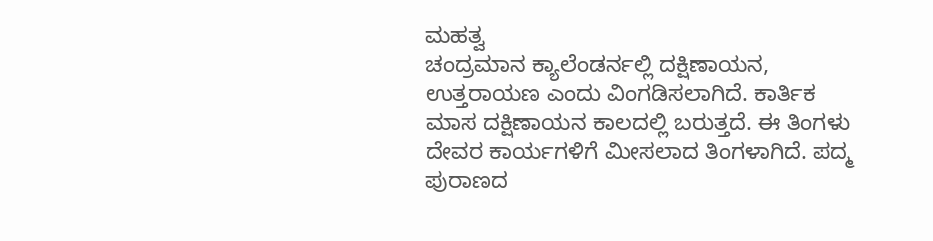ಮಹತ್ವ
ಚಂದ್ರಮಾನ ಕ್ಯಾಲೆಂಡರ್ನಲ್ಲಿ ದಕ್ಷಿಣಾಯನ, ಉತ್ತರಾಯಣ ಎಂದು ವಿಂಗಡಿಸಲಾಗಿದೆ. ಕಾರ್ತಿಕ ಮಾಸ ದಕ್ಷಿಣಾಯನ ಕಾಲದಲ್ಲಿ ಬರುತ್ತದೆ. ಈ ತಿಂಗಳು ದೇವರ ಕಾರ್ಯಗಳಿಗೆ ಮೀಸಲಾದ ತಿಂಗಳಾಗಿದೆ. ಪದ್ಮ ಪುರಾಣದ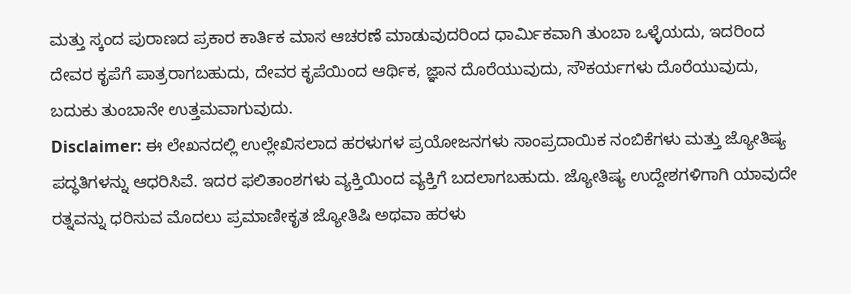ಮತ್ತು ಸ್ಕಂದ ಪುರಾಣದ ಪ್ರಕಾರ ಕಾರ್ತಿಕ ಮಾಸ ಆಚರಣೆ ಮಾಡುವುದರಿಂದ ಧಾರ್ಮಿಕವಾಗಿ ತುಂಬಾ ಒಳ್ಳೆಯದು, ಇದರಿಂದ ದೇವರ ಕೃಪೆಗೆ ಪಾತ್ರರಾಗಬಹುದು, ದೇವರ ಕೃಪೆಯಿಂದ ಆರ್ಥಿಕ, ಜ್ಞಾನ ದೊರೆಯುವುದು, ಸೌಕರ್ಯಗಳು ದೊರೆಯುವುದು, ಬದುಕು ತುಂಬಾನೇ ಉತ್ತಮವಾಗುವುದು.
Disclaimer: ಈ ಲೇಖನದಲ್ಲಿ ಉಲ್ಲೇಖಿಸಲಾದ ಹರಳುಗಳ ಪ್ರಯೋಜನಗಳು ಸಾಂಪ್ರದಾಯಿಕ ನಂಬಿಕೆಗಳು ಮತ್ತು ಜ್ಯೋತಿಷ್ಯ ಪದ್ಧತಿಗಳನ್ನು ಆಧರಿಸಿವೆ. ಇದರ ಫಲಿತಾಂಶಗಳು ವ್ಯಕ್ತಿಯಿಂದ ವ್ಯಕ್ತಿಗೆ ಬದಲಾಗಬಹುದು. ಜ್ಯೋತಿಷ್ಯ ಉದ್ದೇಶಗಳಿಗಾಗಿ ಯಾವುದೇ ರತ್ನವನ್ನು ಧರಿಸುವ ಮೊದಲು ಪ್ರಮಾಣೀಕೃತ ಜ್ಯೋತಿಷಿ ಅಥವಾ ಹರಳು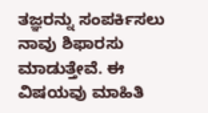ತಜ್ಞರನ್ನು ಸಂಪರ್ಕಿಸಲು ನಾವು ಶಿಫಾರಸು ಮಾಡುತ್ತೇವೆ. ಈ ವಿಷಯವು ಮಾಹಿತಿ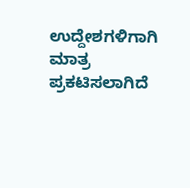ಉದ್ದೇಶಗಳಿಗಾಗಿ ಮಾತ್ರ ಪ್ರಕಟಿಸಲಾಗಿದೆ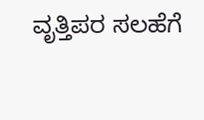ವೃತ್ತಿಪರ ಸಲಹೆಗೆ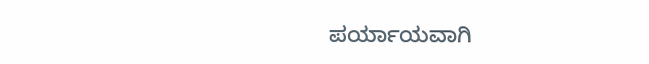ಪರ್ಯಾಯವಾಗಿ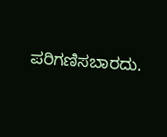ಪರಿಗಣಿಸಬಾರದು.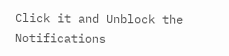Click it and Unblock the Notifications